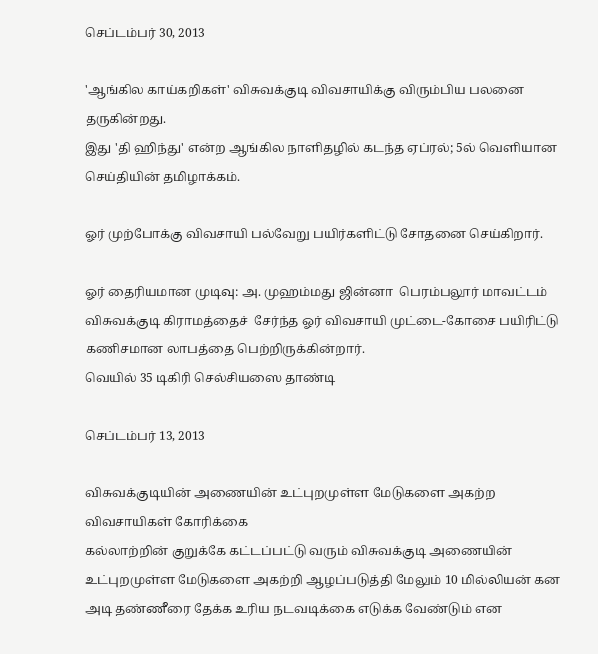செப்டம்பர் 30, 2013

'ஆங்கில காய்கறிகள்' விசுவக்குடி விவசாயிக்கு விரும்பிய பலனை தருகின்றது.
இது 'தி ஹிந்து' என்ற ஆங்கில நாளிதழில் கடந்த ஏப்ரல்; 5ல் வெளியான செய்தியின் தமிழாக்கம்.

ஓர் முற்போக்கு விவசாயி பல்வேறு பயிர்களிட்டு சோதனை செய்கிறார்.

ஓர் தைரியமான முடிவு: அ. முஹம்மது ஜின்னா  பெரம்பலூர் மாவட்டம் விசுவக்குடி கிராமத்தைச்  சேர்ந்த ஓர் விவசாயி முட்டை-கோசை பயிரிட்டு கணிசமான லாபத்தை பெற்றிருக்கின்றார்.
வெயில் 35 டிகிரி செல்சியஸை தாண்டி

செப்டம்பர் 13, 2013

விசுவக்குடியின் அணையின் உட்புறமுள்ள மேடுகளை அகற்ற விவசாயிகள் கோரிக்கை
கல்லாற்றின் குறுக்கே கட்டப்பட்டு வரும் விசுவக்குடி அணையின் உட்புறமுள்ள மேடுகளை அகற்றி ஆழப்படுத்தி மேலும் 10 மில்லியன் கன அடி தண்ணீரை தேக்க உரிய நடவடிக்கை எடுக்க வேண்டும் என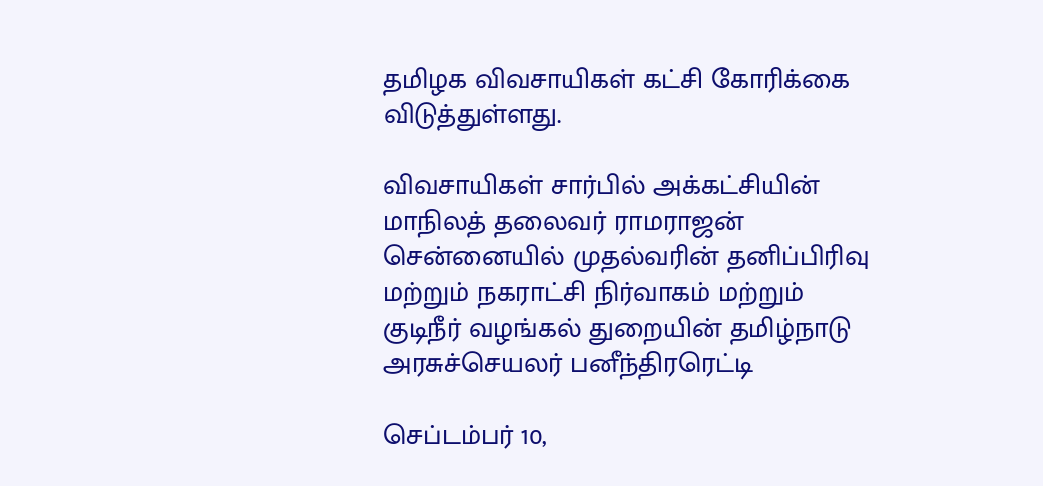தமிழக விவசாயிகள் கட்சி கோரிக்கை விடுத்துள்ளது.

விவசாயிகள் சார்பில் அக்கட்சியின் மாநிலத் தலைவர் ராமராஜன் சென்னையில் முதல்வரின் தனிப்பிரிவு மற்றும் நகராட்சி நிர்வாகம் மற்றும் குடிநீர் வழங்கல் துறையின் தமிழ்நாடு அரசுச்செயலர் பனீந்திரரெட்டி

செப்டம்பர் 10,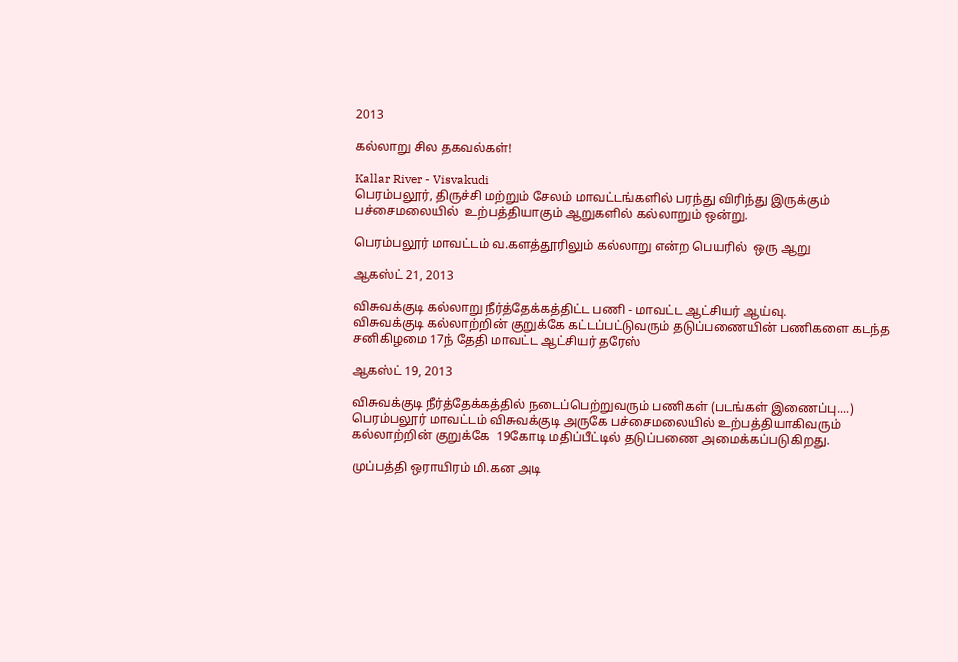2013

கல்லாறு சில தகவல்கள்!

Kallar River - Visvakudi
பெரம்பலூர், திருச்சி மற்றும் சேலம் மாவட்டங்களில் பரந்து விரிந்து இருக்கும்  பச்சைமலையில்  உற்பத்தியாகும் ஆறுகளில் கல்லாறும் ஒன்று.

பெரம்பலூர் மாவட்டம் வ.களத்தூரிலும் கல்லாறு என்ற பெயரில்  ஒரு ஆறு

ஆகஸ்ட் 21, 2013

விசுவக்குடி கல்லாறு நீர்த்தேக்கத்திட்ட பணி - மாவட்ட ஆட்சியர் ஆய்வு.
விசுவக்குடி கல்லாற்றின் குறுக்கே கட்டப்பட்டுவரும் தடுப்பணையின் பணிகளை கடந்த சனிகிழமை 17ந் தேதி மாவட்ட ஆட்சியர் தரேஸ்

ஆகஸ்ட் 19, 2013

விசுவக்குடி நீர்த்தேக்கத்தில் நடைப்பெற்றுவரும் பணிகள் (படங்கள் இணைப்பு....)
பெரம்பலூர் மாவட்டம் விசுவக்குடி அருகே பச்சைமலையில் உற்பத்தியாகிவரும் கல்லாற்றின் குறுக்கே  19கோடி மதிப்பீட்டில் தடுப்பணை அமைக்கப்படுகிறது.

முப்பத்தி ஒராயிரம் மி.கன அடி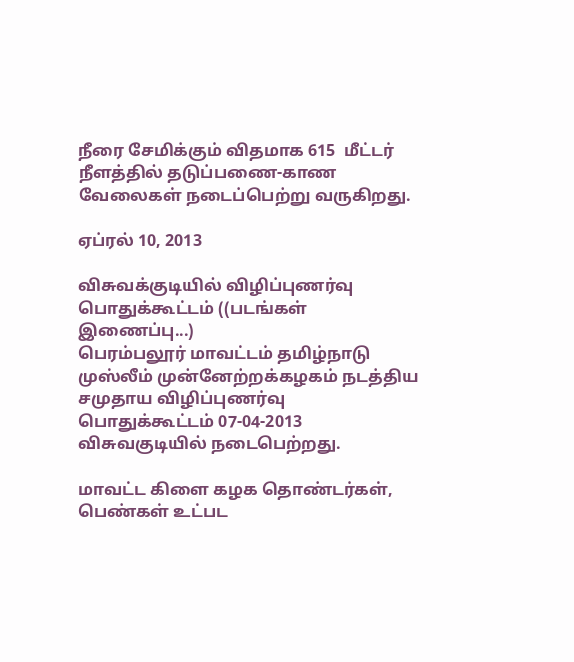நீரை சேமிக்கும் விதமாக 615  மீட்டர் நீளத்தில் தடுப்பணை-காண வேலைகள் நடைப்பெற்று வருகிறது.

ஏப்ரல் 10, 2013

விசுவக்குடியில் விழிப்புணர்வு பொதுக்கூட்டம் ((படங்கள் இணைப்பு...)
பெரம்பலூர் மாவட்டம் தமிழ்நாடு முஸ்லீம் முன்னேற்றக்கழகம் நடத்திய சமுதாய விழிப்புணர்வு பொதுக்கூட்டம் 07-04-2013 விசுவகுடியில் நடைபெற்றது.

மாவட்ட கிளை கழக தொண்டர்கள், பெண்கள் உட்பட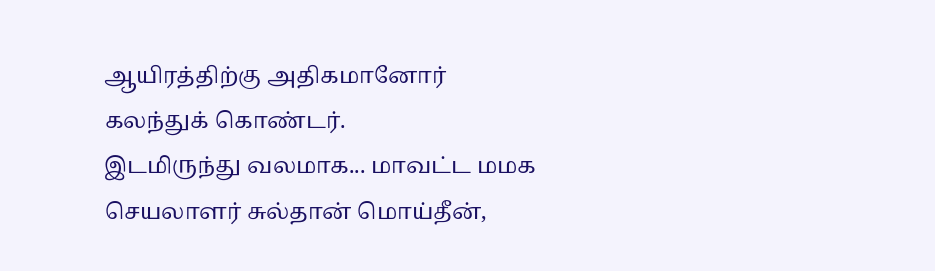ஆயிரத்திற்கு அதிகமானோர் கலந்துக் கொண்டர்.
இடமிருந்து வலமாக... மாவட்ட மமக செயலாளர் சுல்தான் மொய்தீன்,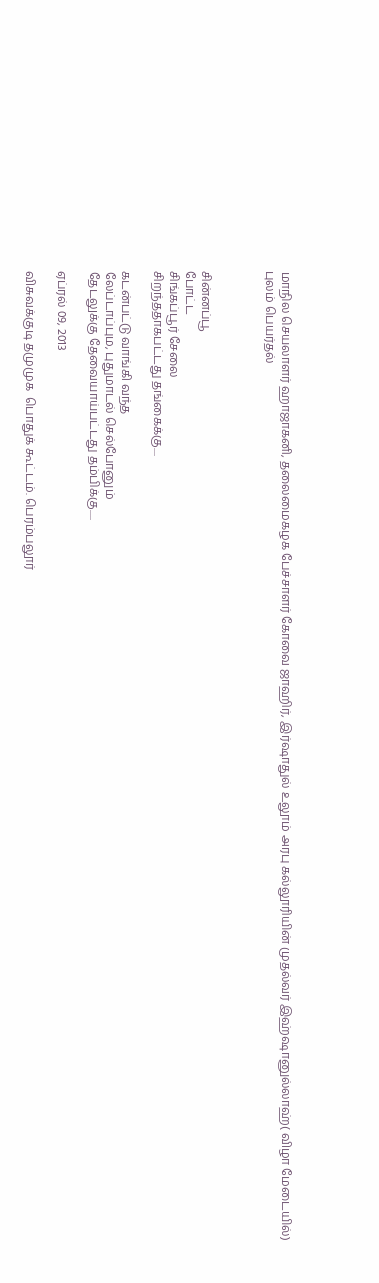மாநில செயலாளர் ஹாஜாகனி, தலைமைகழக பேச்சாளர் கோவை ஜாஹிர், இர்ஷாதுல் உலூம் அரபு கல்லூரியின் முதல்வர் இஹ்ஷானுல்லாஹ்( விழா மேடையில்)
புலம் பெயர்தல்



சின்னப்பூ
போட்ட
சிங்கப்பூர் சேலை
சிறந்ததாகபட்டது தங்கைக்கு....

கடன்பட்டு வாங்கி வந்த
லேப்டாப்பும, புதுமாடல் செல்போனும்
தேடலுக்கு தேவையாய்பட்டது தம்பிக்கு.....

ஏப்ரல் 09, 2013

விசுவக்குடி தமுமுக  பொதுக் கூட்டம். பெரம்பலூர்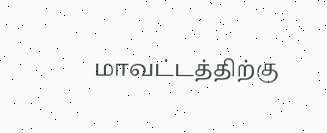மாவட்டத்திற்கு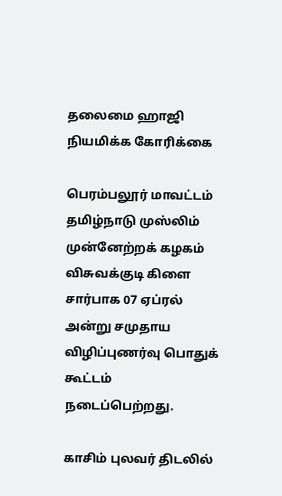தலைமை ஹாஜி நியமிக்க கோரிக்கை

பெரம்பலூர் மாவட்டம் தமிழ்நாடு முஸ்லிம் முன்னேற்றக் கழகம் விசுவக்குடி கிளை சார்பாக 07 ஏப்ரல் அன்று சமுதாய விழிப்புணர்வு பொதுக் கூட்டம் நடைப்பெற்றது.

காசிம் புலவர் திடலில்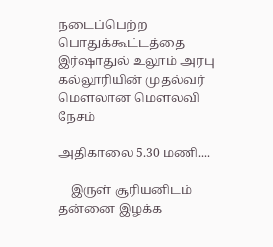நடைப்பெற்ற பொதுக்கூட்டத்தை இர்ஷாதுல் உலூம் அரபு கல்லூரியின் முதல்வர் மௌலான மௌலவி
நேசம்

அதிகாலை 5.30 மணி....

    இருள் சூரியனிடம் தன்னை இழக்க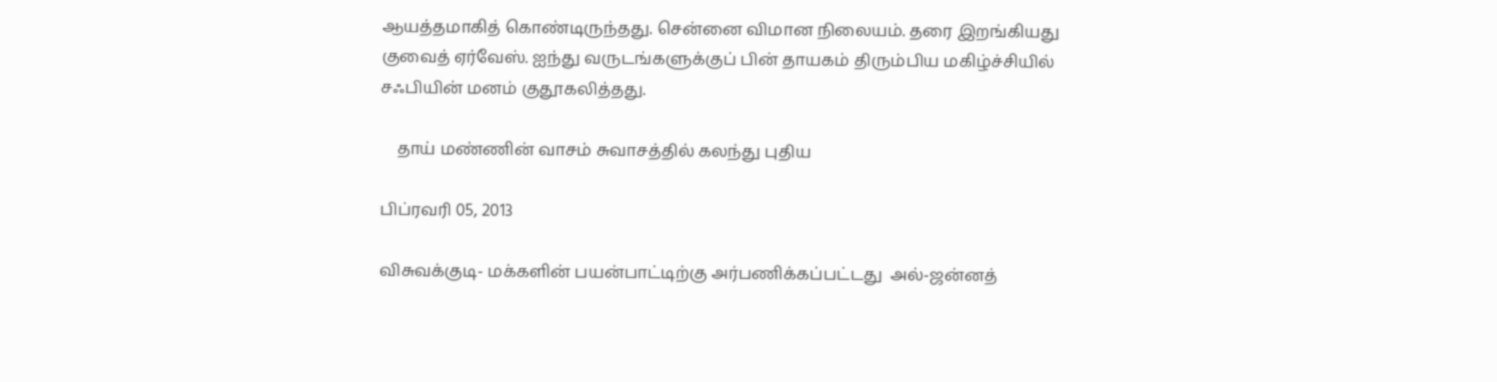ஆயத்தமாகித் கொண்டிருந்தது. சென்னை விமான நிலையம். தரை இறங்கியது குவைத் ஏர்வேஸ். ஐந்து வருடங்களுக்குப் பின் தாயகம் திரும்பிய மகிழ்ச்சியில் சஃபியின் மனம் குதூகலித்தது.

    தாய் மண்ணின் வாசம் சுவாசத்தில் கலந்து புதிய

பிப்ரவரி 05, 2013

விசுவக்குடி- மக்களின் பயன்பாட்டிற்கு அர்பணிக்கப்பட்டது  அல்-ஜன்னத்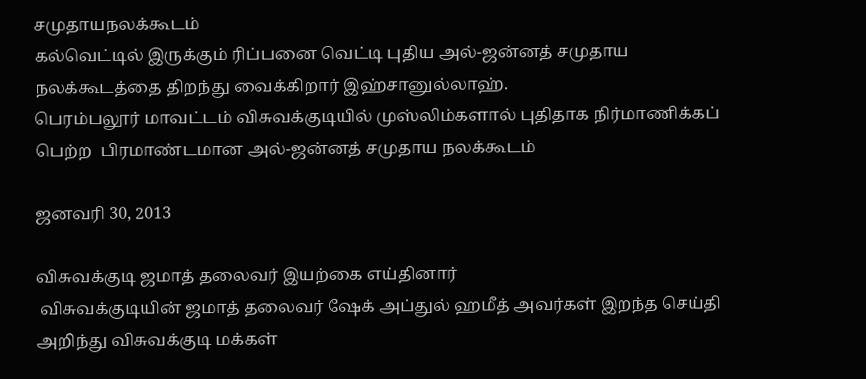சமுதாயநலக்கூடம்
கல்வெட்டில் இருக்கும் ரிப்பனை வெட்டி புதிய அல்-ஜன்னத் சமுதாய நலக்கூடத்தை திறந்து வைக்கிறார் இஹ்சானுல்லாஹ்.
பெரம்பலூர் மாவட்டம் விசுவக்குடியில் முஸ்லிம்களால் புதிதாக நிர்மாணிக்கப் பெற்ற  பிரமாண்டமான அல்-ஜன்னத் சமுதாய நலக்கூடம்

ஜனவரி 30, 2013

விசுவக்குடி ஜமாத் தலைவர் இயற்கை எய்தினார்
 விசுவக்குடியின் ஜமாத் தலைவர் ஷேக் அப்துல் ஹமீத் அவர்கள் இறந்த செய்தி அறிந்து விசுவக்குடி மக்கள்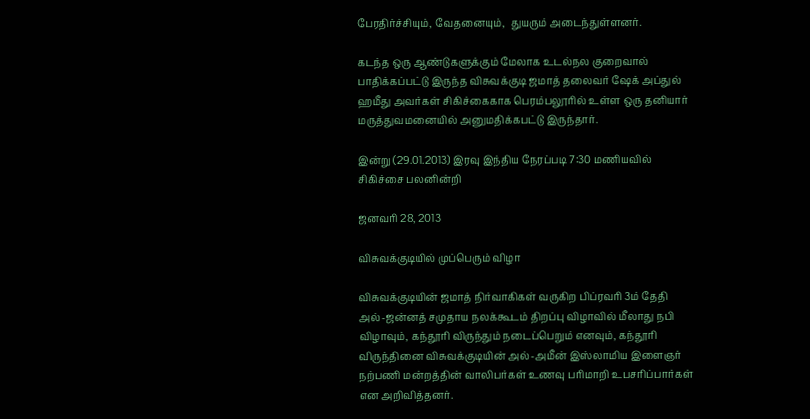பேரதிர்ச்சியும், வேதனையும்,  துயரும் அடைந்துள்ளனர்.

கடந்த ஒரு ஆண்டுகளுக்கும் மேலாக உடல்நல குறைவால் பாதிக்கப்பட்டு இருந்த விசுவக்குடி ஜமாத் தலைவர் ஷேக் அப்துல் ஹமீது அவர்கள் சிகிச்கைகாக பெரம்பலூரில் உள்ள ஒரு தனியார் மருத்துவமனையில் அனுமதிக்கபட்டு இருந்தார்.

இன்று (29.01.2013) இரவு இந்திய நேரப்படி 7:30 மணியவில் சிகிச்சை பலனின்றி

ஜனவரி 28, 2013

விசுவக்குடியில் முப்பெரும் விழா

விசுவக்குடியின் ஜமாத் நிர்வாகிகள் வருகிற பிப்ரவரி 3ம் தேதி அல்-ஜன்னத் சமுதாய நலக்கூடம் திறப்பு விழாவில் மீலாது நபி விழாவும், கந்தூரி விருந்தும் நடைப்பெறும் எனவும், கந்தூரி விருந்தினை விசுவக்குடியின் அல்-அமீன் இஸ்லாமிய இளைஞர் நற்பணி மன்றத்தின் வாலிபர்கள் உணவு பரிமாறி உபசரிப்பார்கள் என அறிவித்தனர்.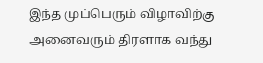இந்த முப்பெரும் விழாவிற்கு அனைவரும் திரளாக வந்து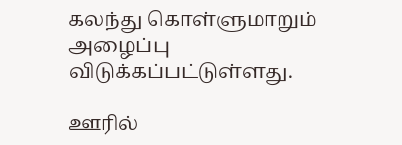கலந்து கொள்ளுமாறும் அழைப்பு விடுக்கப்பட்டுள்ளது.

ஊரில்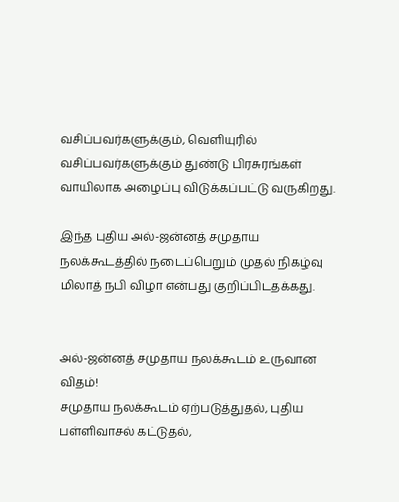வசிப்பவர்களுக்கும், வெளியுரில் வசிப்பவர்களுக்கும் துண்டு பிரசுரங்கள் வாயிலாக அழைப்பு விடுக்கப்பட்டு வருகிறது.

இந்த புதிய அல்-ஜன்னத் சமுதாய நலக்கூடத்தில் நடைப்பெறும் முதல் நிகழ்வு மிலாத் நபி விழா என்பது குறிப்பிடதக்கது.


அல்-ஜன்னத் சமுதாய நலக்கூடம் உருவான விதம்!
சமுதாய நலக்கூடம் ஏற்படுத்துதல், புதிய பள்ளிவாசல் கட்டுதல்,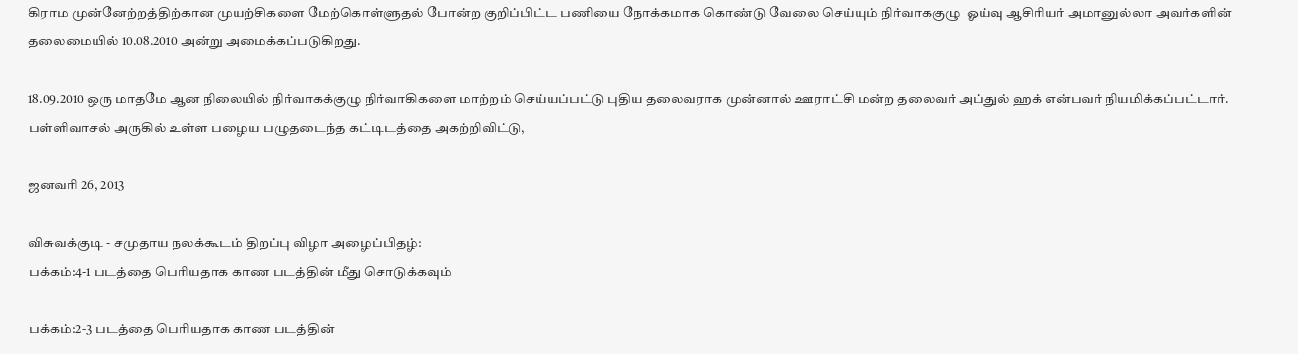கிராம முன்னேற்றத்திற்கான முயற்சிகளை மேற்கொள்ளுதல் போன்ற குறிப்பிட்ட பணியை நோக்கமாக கொண்டு வேலை செய்யும் நிர்வாககுழு  ஓய்வு ஆசிரியர் அமானுல்லா அவர்களின் தலைமையில் 10.08.2010 அன்று அமைக்கப்படுகிறது.

18.09.2010 ஒரு மாதமே ஆன நிலையில் நிர்வாகக்குழு நிர்வாகிகளை மாற்றம் செய்யப்பட்டு புதிய தலைவராக முன்னால் ஊராட்சி மன்ற தலைவர் அப்துல் ஹக் என்பவர் நியமிக்கப்பட்டார். பள்ளிவாசல் அருகில் உள்ள பழைய பழுதடைந்த கட்டிடத்தை அகற்றிவிட்டு,

ஜனவரி 26, 2013

விசுவக்குடி - சமுதாய நலக்கூடம் திறப்பு விழா அழைப்பிதழ்:
பக்கம்:4-1 படத்தை பெரியதாக காண படத்தின் மீது சொடுக்கவும்

பக்கம்:2-3 படத்தை பெரியதாக காண படத்தின்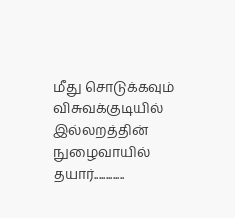மீது சொடுக்கவும்
விசுவக்குடியில் இல்லறத்தின் நுழைவாயில் தயார்.............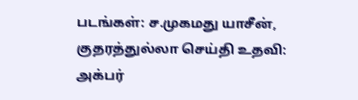படங்கள்: ச.முகமது யாசீன், குதரத்துல்லா செய்தி உதவி: அக்பர்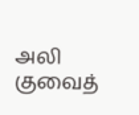அலி குவைத்